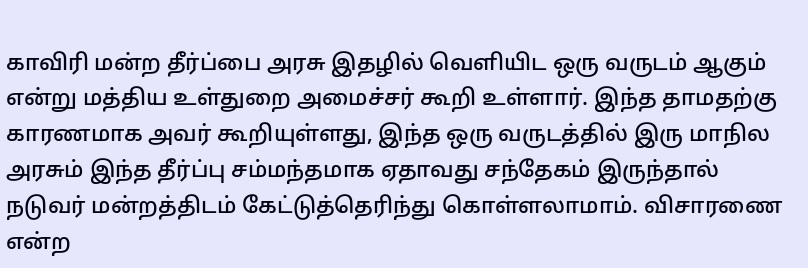காவிரி மன்ற தீர்ப்பை அரசு இதழில் வெளியிட ஒரு வருடம் ஆகும் என்று மத்திய உள்துறை அமைச்சர் கூறி உள்ளார். இந்த தாமதற்கு காரணமாக அவர் கூறியுள்ளது, இந்த ஒரு வருடத்தில் இரு மாநில அரசும் இந்த தீர்ப்பு சம்மந்தமாக ஏதாவது சந்தேகம் இருந்தால் நடுவர் மன்றத்திடம் கேட்டுத்தெரிந்து கொள்ளலாமாம். விசாரணை என்ற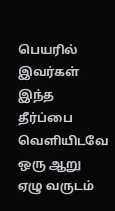பெயரில் இவர்கள் இந்த தீர்ப்பை வெளியிடவே ஒரு ஆறு ஏழு வருடம்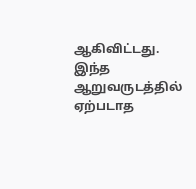ஆகிவிட்டது. இந்த ஆறுவருடத்தில் ஏற்படாத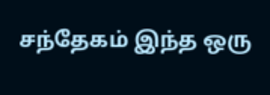சந்தேகம் இந்த ஒரு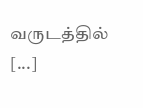வருடத்தில் [...]